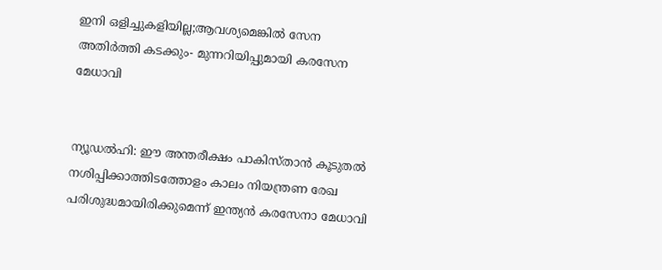ഇനി ഒളിച്ചുകളിയില്ല;ആവശ്യമെങ്കില്‍ സേന അതിര്‍ത്തി കടക്കും- മുന്നറിയിപ്പുമായി കരസേന മേധാവി


ന്യൂഡല്‍ഹി: ഈ അന്തരീക്ഷം പാകിസ്താന്‍ കൂടുതല്‍ നശിപ്പിക്കാത്തിടത്തോളം കാലം നിയന്ത്രണ രേഖ പരിശുദ്ധമായിരിക്കുമെന്ന് ഇന്ത്യന്‍ കരസേനാ മേധാവി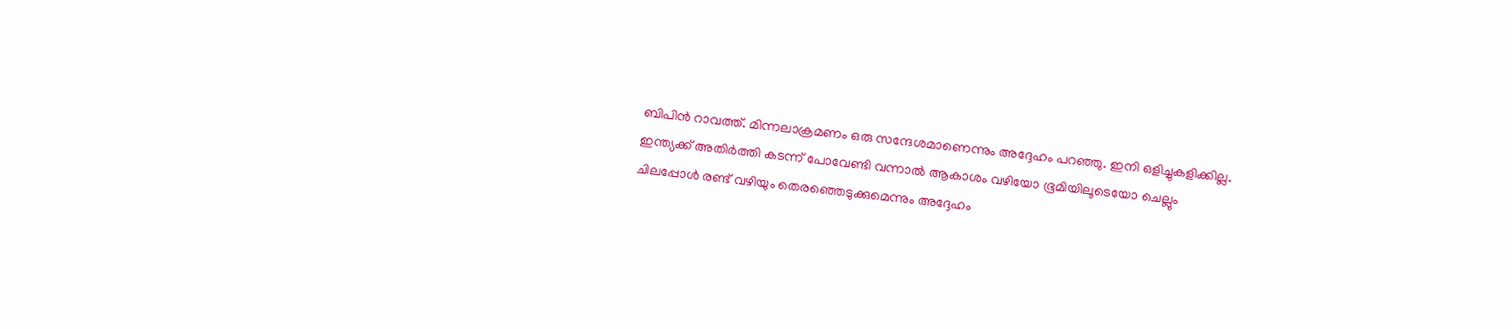ബിപിന്‍ റാവത്ത്. മിന്നലാക്രമണം ഒരു സന്ദേശമാണെന്നും അദ്ദേഹം പറഞ്ഞു. ഇനി ഒളിച്ചുകളിക്കില്ല. ഇന്ത്യക്ക് അതിര്‍ത്തി കടന്ന് പോവേണ്ടി വന്നാല്‍ ആകാശം വഴിയോ ഭൂമിയിലൂടെയോ ചെല്ലും ചിലപ്പോള്‍ രണ്ട് വഴിയും തെരഞ്ഞെടുക്കുമെന്നും അദ്ദേഹം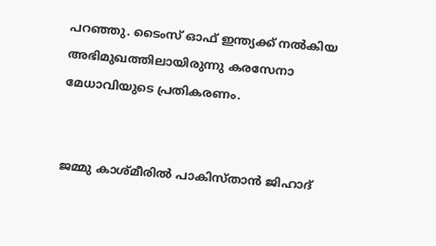പറഞ്ഞു. ടൈംസ് ഓഫ് ഇന്ത്യക്ക് നല്‍കിയ അഭിമുഖത്തിലായിരുന്നു കരസേനാ മേധാവിയുടെ പ്രതികരണം.


ജമ്മു കാശ്മീരില്‍ പാകിസ്താന്‍ ജിഹാദ്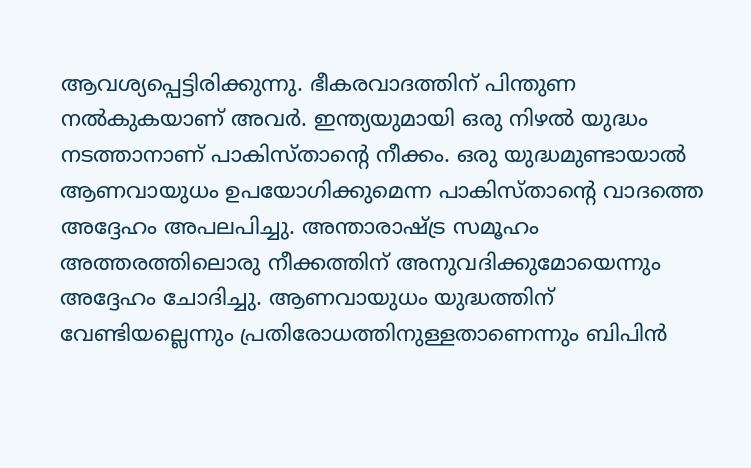ആവശ്യപ്പെട്ടിരിക്കുന്നു. ഭീകരവാദത്തിന് പിന്തുണ നല്‍കുകയാണ് അവര്‍. ഇന്ത്യയുമായി ഒരു നിഴല്‍ യുദ്ധം നടത്താനാണ് പാകിസ്താന്റെ നീക്കം. ഒരു യുദ്ധമുണ്ടായാല്‍ ആണവായുധം ഉപയോഗിക്കുമെന്ന പാകിസ്താന്റെ വാദത്തെ അദ്ദേഹം അപലപിച്ചു. അന്താരാഷ്ട്ര സമൂഹം അത്തരത്തിലൊരു നീക്കത്തിന് അനുവദിക്കുമോയെന്നും അദ്ദേഹം ചോദിച്ചു. ആണവായുധം യുദ്ധത്തിന് വേണ്ടിയല്ലെന്നും പ്രതിരോധത്തിനുള്ളതാണെന്നും ബിപിന്‍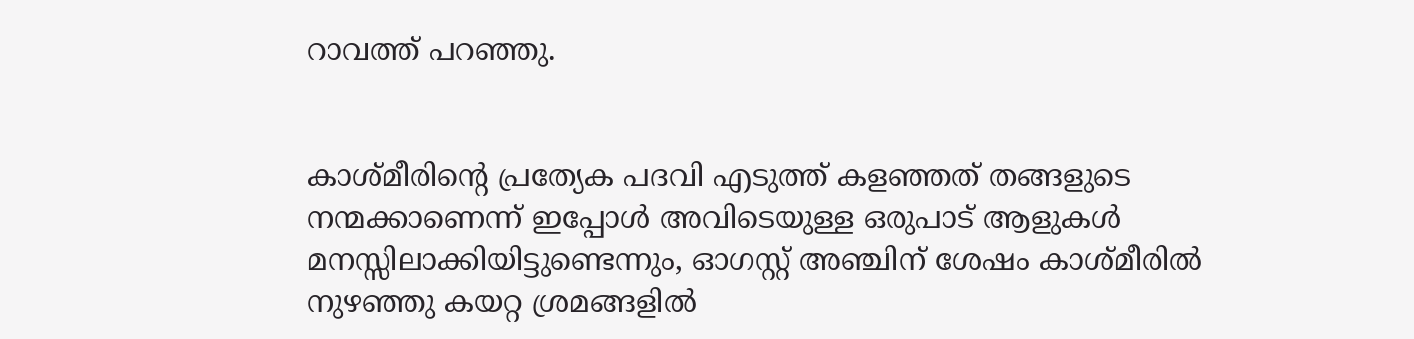റാവത്ത് പറഞ്ഞു.


കാശ്മീരിന്റെ പ്രത്യേക പദവി എടുത്ത് കളഞ്ഞത് തങ്ങളുടെ നന്മക്കാണെന്ന് ഇപ്പോള്‍ അവിടെയുള്ള ഒരുപാട് ആളുകള്‍ മനസ്സിലാക്കിയിട്ടുണ്ടെന്നും, ഓഗസ്റ്റ് അഞ്ചിന് ശേഷം കാശ്മീരില്‍ നുഴഞ്ഞു കയറ്റ ശ്രമങ്ങളില്‍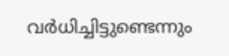വര്‍ധിച്ചിട്ടുണ്ടെന്നും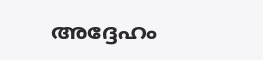അദ്ദേഹം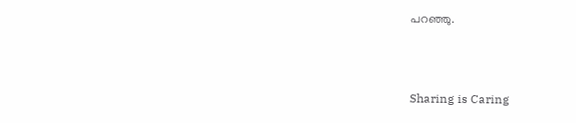പറഞ്ഞു.



Sharing is Caring